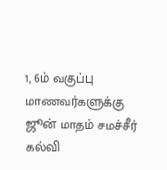1, 6ம் வகுப்பு மாணவர்களுக்கு ஜூன் மாதம் சமச்சீர் கல்வி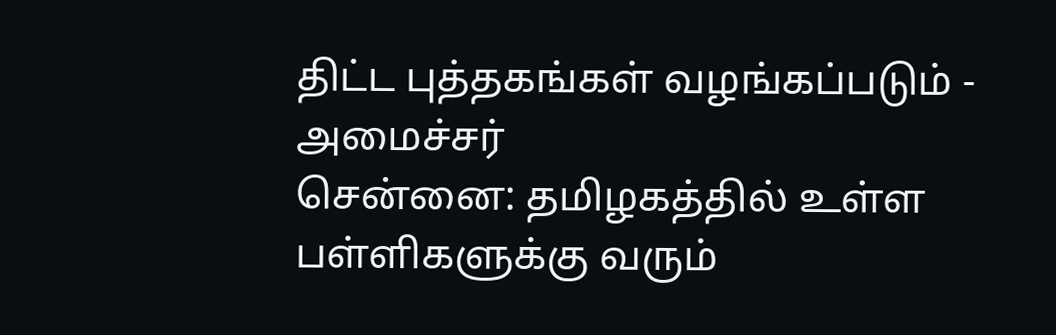திட்ட புத்தகங்கள் வழங்கப்படும் - அமைச்சர்
சென்னை: தமிழகத்தில் உள்ள பள்ளிகளுக்கு வரும்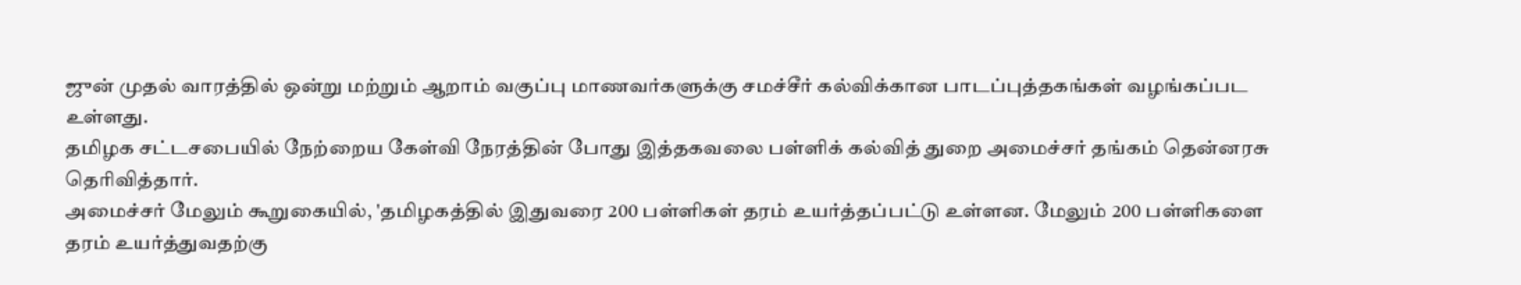ஜுன் முதல் வாரத்தில் ஒன்று மற்றும் ஆறாம் வகுப்பு மாணவர்களுக்கு சமச்சீர் கல்விக்கான பாடப்புத்தகங்கள் வழங்கப்பட உள்ளது.
தமிழக சட்டசபையில் நேற்றைய கேள்வி நேரத்தின் போது இத்தகவலை பள்ளிக் கல்வித் துறை அமைச்சர் தங்கம் தென்னரசு தெரிவித்தார்.
அமைச்சர் மேலும் கூறுகையில், 'தமிழகத்தில் இதுவரை 200 பள்ளிகள் தரம் உயர்த்தப்பட்டு உள்ளன. மேலும் 200 பள்ளிகளை தரம் உயர்த்துவதற்கு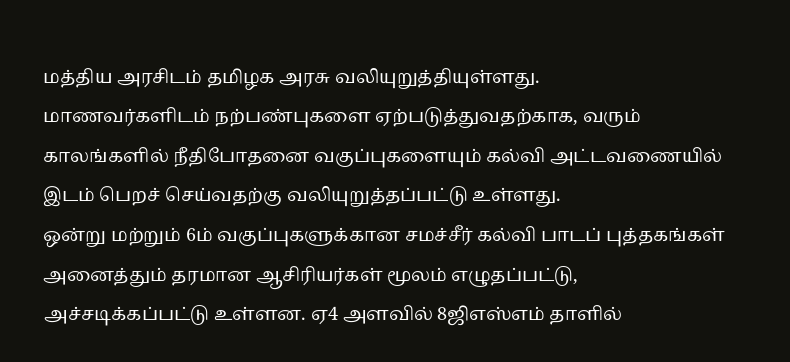மத்திய அரசிடம் தமிழக அரசு வலியுறுத்தியுள்ளது.
மாணவர்களிடம் நற்பண்புகளை ஏற்படுத்துவதற்காக, வரும் காலங்களில் நீதிபோதனை வகுப்புகளையும் கல்வி அட்டவணையில் இடம் பெறச் செய்வதற்கு வலியுறுத்தப்பட்டு உள்ளது.
ஒன்று மற்றும் 6ம் வகுப்புகளுக்கான சமச்சீர் கல்வி பாடப் புத்தகங்கள் அனைத்தும் தரமான ஆசிரியர்கள் மூலம் எழுதப்பட்டு, அச்சடிக்கப்பட்டு உள்ளன. ஏ4 அளவில் 8ஜிஎஸ்எம் தாளில்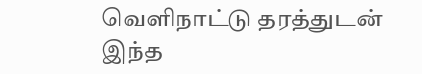வெளிநாட்டு தரத்துடன் இந்த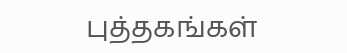புத்தகங்கள்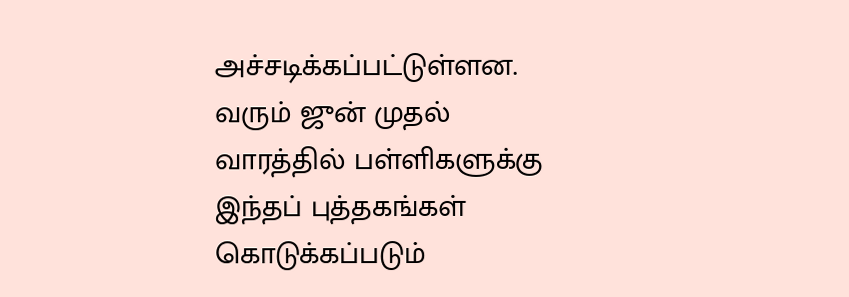அச்சடிக்கப்பட்டுள்ளன.
வரும் ஜுன் முதல் வாரத்தில் பள்ளிகளுக்கு இந்தப் புத்தகங்கள் கொடுக்கப்படும்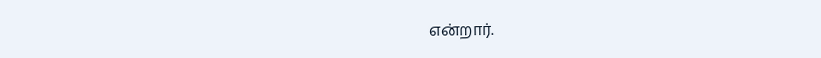என்றார்.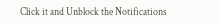Click it and Unblock the Notifications